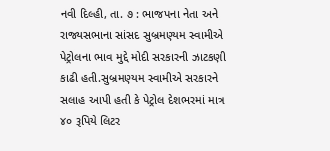નવી દિલ્હી, તા. ૭ : ભાજપના નેતા અને રાજ્યસભાના સાંસદ સુબ્રમણ્યમ સ્વામીએ પેટ્રોલના ભાવ મુદ્દે મોદી સરકારની ઝાટકણી કાઢી હતી.સુબ્રમણ્યમ સ્વામીએ સરકારને સલાહ આપી હતી કે પેટ્રોલ દેશભરમાં માત્ર ૪૦ રૂપિયે લિટર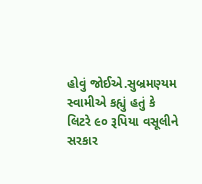હોવું જોઈએ.સુબ્રમણ્યમ સ્વામીએ કહ્યું હતું કે લિટરે ૯૦ રૂપિયા વસૂલીને સરકાર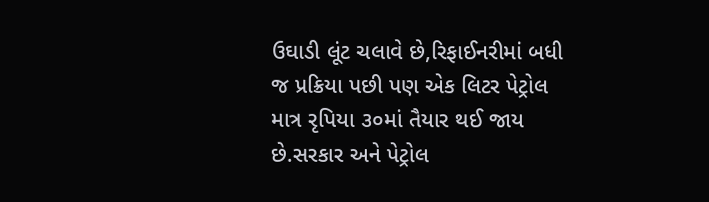ઉઘાડી લૂંટ ચલાવે છે,રિફાઈનરીમાં બધી જ પ્રક્રિયા પછી પણ એક લિટર પેટ્રોલ માત્ર રૃપિયા ૩૦માં તૈયાર થઈ જાય છે.સરકાર અને પેટ્રોલ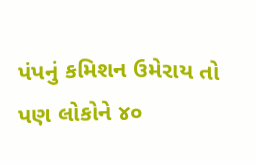પંપનું કમિશન ઉમેરાય તો પણ લોકોને ૪૦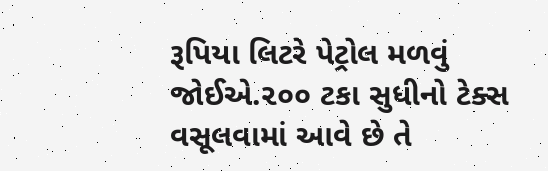રૂપિયા લિટરે પેટ્રોલ મળવું જોઈએ.૨૦૦ ટકા સુધીનો ટેક્સ વસૂલવામાં આવે છે તે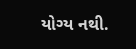યોગ્ય નથી.